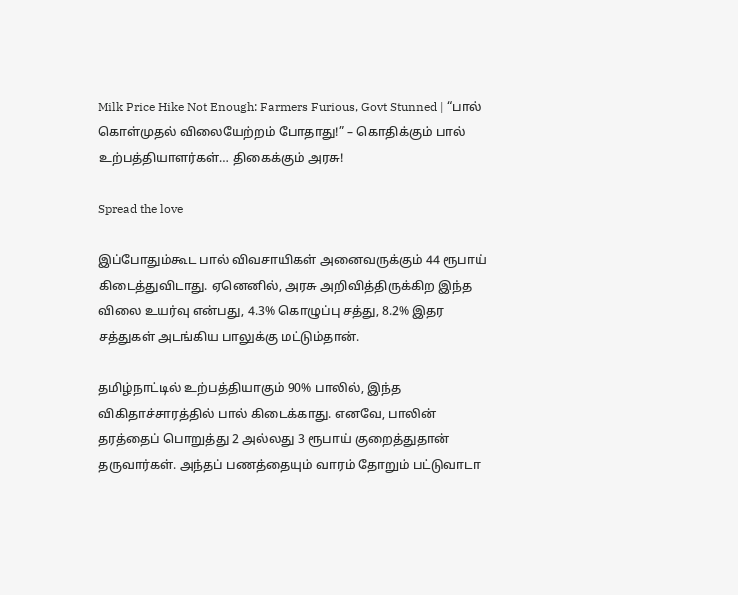Milk Price Hike Not Enough: Farmers Furious, Govt Stunned | “பால் கொள்முதல் விலையேற்றம் போதாது!” – கொதிக்கும் பால் உற்பத்தியாளர்கள்… திகைக்கும் அரசு!

Spread the love

இப்போதும்கூட பால் விவசாயிகள் அனைவருக்கும் 44 ரூபாய் கிடைத்துவிடாது. ஏனெனில், அரசு அறிவித்திருக்கிற இந்த விலை உயர்வு என்பது, 4.3% கொழுப்பு சத்து, 8.2% இதர சத்துகள் அடங்கிய பாலுக்கு மட்டும்தான்.

தமிழ்நாட்டில் உற்பத்தியாகும் 90% பாலில், இந்த விகிதாச்சாரத்தில் பால் கிடைக்காது. எனவே, பாலின் தரத்தைப் பொறுத்து 2 அல்லது 3 ரூபாய் குறைத்துதான் தருவார்கள். அந்தப் பணத்தையும் வாரம் தோறும் பட்டுவாடா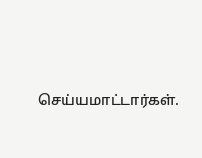செய்யமாட்டார்கள்.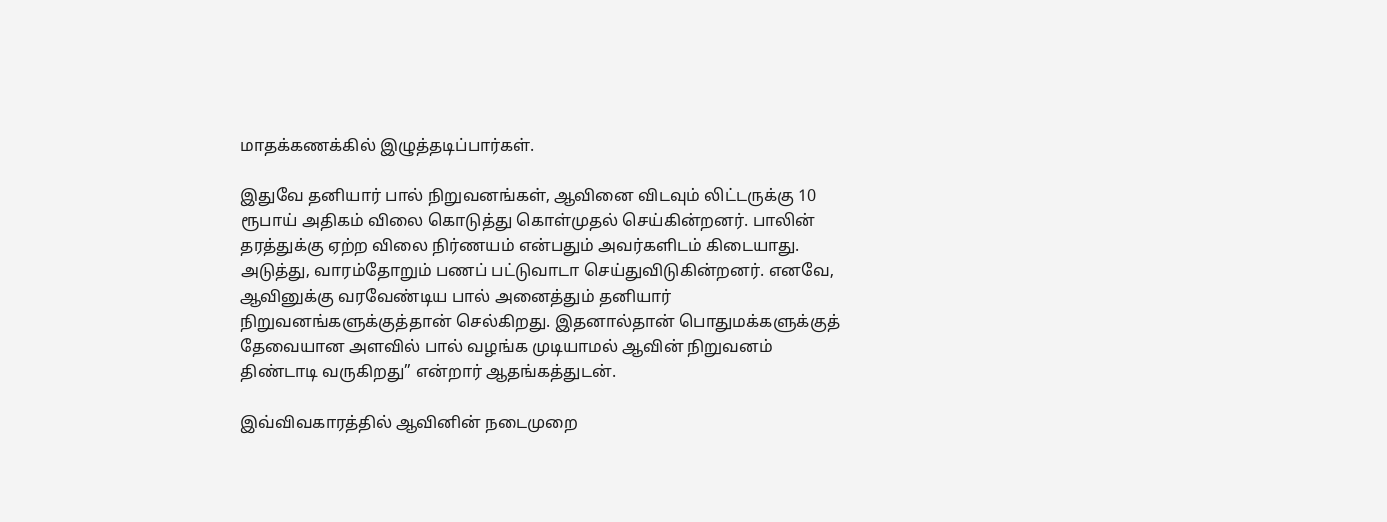மாதக்கணக்கில் இழுத்தடிப்பார்கள்.

இதுவே தனியார் பால் நிறுவனங்கள், ஆவினை விடவும் லிட்டருக்கு 10 ரூபாய் அதிகம் விலை கொடுத்து கொள்முதல் செய்கின்றனர். பாலின் தரத்துக்கு ஏற்ற விலை நிர்ணயம் என்பதும் அவர்களிடம் கிடையாது. அடுத்து, வாரம்தோறும் பணப் பட்டுவாடா செய்துவிடுகின்றனர். எனவே, ஆவினுக்கு வரவேண்டிய பால் அனைத்தும் தனியார் நிறுவனங்களுக்குத்தான் செல்கிறது. இதனால்தான் பொதுமக்களுக்குத் தேவையான அளவில் பால் வழங்க முடியாமல் ஆவின் நிறுவனம் திண்டாடி வருகிறது” என்றார் ஆதங்கத்துடன்.

இவ்விவகாரத்தில் ஆவினின் நடைமுறை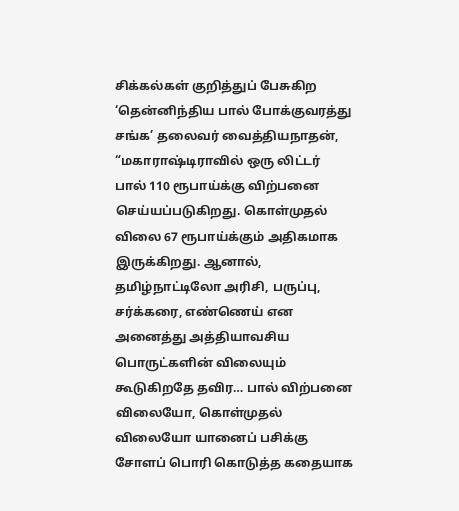சிக்கல்கள் குறித்துப் பேசுகிற ‘தென்னிந்திய பால் போக்குவரத்து சங்க’ தலைவர் வைத்தியநாதன், “மகாராஷ்டிராவில் ஒரு லிட்டர் பால் 110 ரூபாய்க்கு விற்பனை செய்யப்படுகிறது. கொள்முதல் விலை 67 ரூபாய்க்கும் அதிகமாக இருக்கிறது. ஆனால், தமிழ்நாட்டிலோ அரிசி, பருப்பு, சர்க்கரை, எண்ணெய் என அனைத்து அத்தியாவசிய பொருட்களின் விலையும் கூடுகிறதே தவிர… பால் விற்பனை விலையோ, கொள்முதல் விலையோ யானைப் பசிக்கு சோளப் பொரி கொடுத்த கதையாக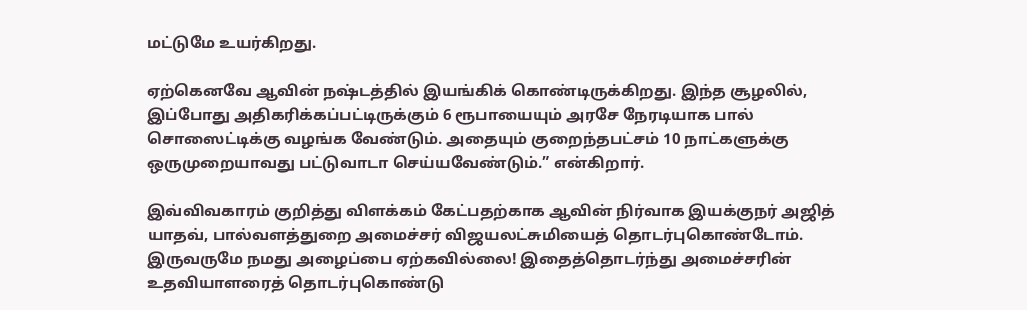மட்டுமே உயர்கிறது.

ஏற்கெனவே ஆவின் நஷ்டத்தில் இயங்கிக் கொண்டிருக்கிறது. இந்த சூழலில், இப்போது அதிகரிக்கப்பட்டிருக்கும் 6 ரூபாயையும் அரசே நேரடியாக பால் சொஸைட்டிக்கு வழங்க வேண்டும். அதையும் குறைந்தபட்சம் 10 நாட்களுக்கு ஒருமுறையாவது பட்டுவாடா செய்யவேண்டும்.” என்கிறார்.

இவ்விவகாரம் குறித்து விளக்கம் கேட்பதற்காக ஆவின் நிர்வாக இயக்குநர் அஜித் யாதவ், பால்வளத்துறை அமைச்சர் விஜயலட்சுமியைத் தொடர்புகொண்டோம். இருவருமே நமது அழைப்பை ஏற்கவில்லை! இதைத்தொடர்ந்து அமைச்சரின் உதவியாளரைத் தொடர்புகொண்டு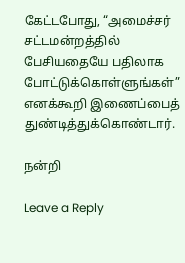கேட்டபோது, “அமைச்சர் சட்டமன்றத்தில் பேசியதையே பதிலாக போட்டுக்கொள்ளுங்கள்” எனக்கூறி இணைப்பைத் துண்டித்துக்கொண்டார்.

நன்றி

Leave a Reply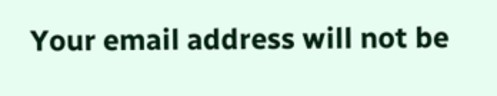Your email address will not be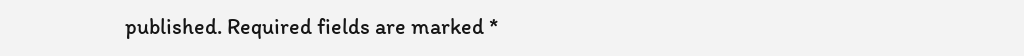published. Required fields are marked *